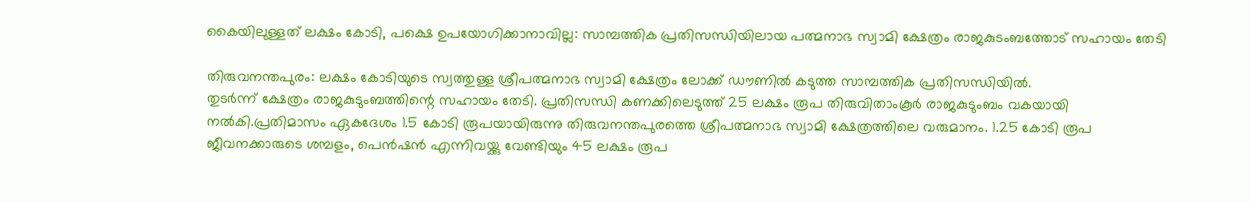കൈയിലുള്ളത് ലക്ഷം കോടി, പക്ഷെ ഉപയോഗിക്കാനാവില്ല: സാമ്പത്തിക പ്രതിസന്ധിയിലായ പത്മനാഭ സ്വാമി ക്ഷേത്രം രാജകുടംബത്തോട് സഹായം തേടി

തിരുവനന്തപുരം: ലക്ഷം കോടിയുടെ സ്വത്തുള്ള ശ്രീപത്മനാഭ സ്വാമി ക്ഷേത്രം ലോക്ക് ഡൗണില്‍ കടുത്ത സാമ്പത്തിക പ്രതിസന്ധിയില്‍.
തുടര്‍ന്ന് ക്ഷേത്രം രാജകുടുംബത്തിന്റെ സഹായം തേടി. പ്രതിസന്ധി കണക്കിലെടുത്ത് 25 ലക്ഷം രൂപ തിരുവിതാംകൂര്‍ രാജകുടുംബം വകയായി നല്‍കി.പ്രതിമാസം ഏകദേശം 1.5 കോടി രൂപയായിരുന്നു തിരുവനന്തപുരത്തെ ശ്രീപത്മനാഭ സ്വാമി ക്ഷേത്രത്തിലെ വരുമാനം. 1.25 കോടി രൂപ ജീവനക്കാരുടെ ശമ്പളം, പെന്‍ഷന്‍ എന്നിവയ്ക്കു വേണ്ടിയും 45 ലക്ഷം രൂപ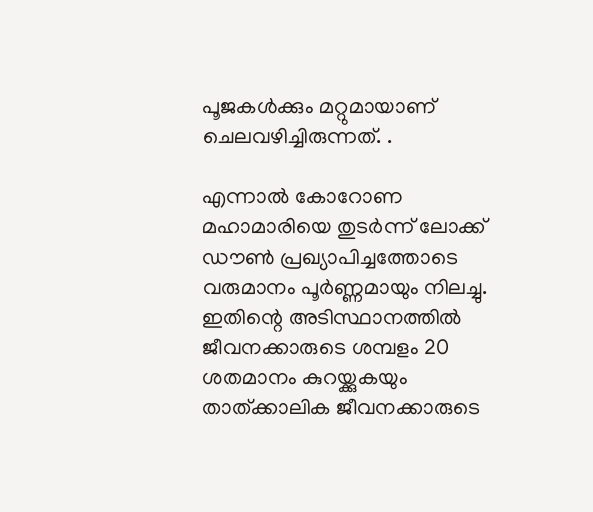പൂജകള്‍ക്കും മറ്റുമായാണ് ചെലവഴിച്ചിരുന്നത്. .

എന്നാല്‍ കോറോണ മഹാമാരിയെ തുടര്‍ന്ന് ലോക്ക് ഡൗണ്‍ പ്രഖ്യാപിച്ചത്തോടെ വരുമാനം പൂര്‍ണ്ണമായും നിലച്ചു. ഇതിന്റെ അടിസ്ഥാനത്തില്‍ ജീവനക്കാരുടെ ശമ്പളം 20 ശതമാനം കുറയ്ക്കുകയും താത്ക്കാലിക ജീവനക്കാരുടെ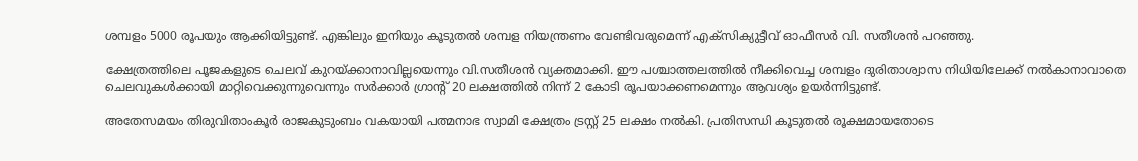ശമ്പളം 5000 രൂപയും ആക്കിയിട്ടുണ്ട്. എങ്കിലും ഇനിയും കൂടുതല്‍ ശമ്പള നിയന്ത്രണം വേണ്ടിവരുമെന്ന് എക്‌സിക്യുട്ടീവ് ഓഫീസര്‍ വി. സതീശന്‍ പറഞ്ഞു.

ക്ഷേത്രത്തിലെ പൂജകളുടെ ചെലവ് കുറയ്ക്കാനാവില്ലയെന്നും വി.സതീശന്‍ വ്യക്തമാക്കി. ഈ പശ്ചാത്തലത്തില്‍ നീക്കിവെച്ച ശമ്പളം ദുരിതാശ്വാസ നിധിയിലേക്ക് നല്‍കാനാവാതെ ചെലവുകള്‍ക്കായി മാറ്റിവെക്കുന്നുവെന്നും സര്‍ക്കാര്‍ ഗ്രാന്റ് 20 ലക്ഷത്തില്‍ നിന്ന് 2 കോടി രൂപയാക്കണമെന്നും ആവശ്യം ഉയര്‍ന്നിട്ടുണ്ട്.

അതേസമയം തിരുവിതാംകൂര്‍ രാജകുടുംബം വകയായി പത്മനാഭ സ്വാമി ക്ഷേത്രം ട്രസ്റ്റ് 25 ലക്ഷം നല്‍കി. പ്രതിസന്ധി കൂടുതല്‍ രൂക്ഷമായതോടെ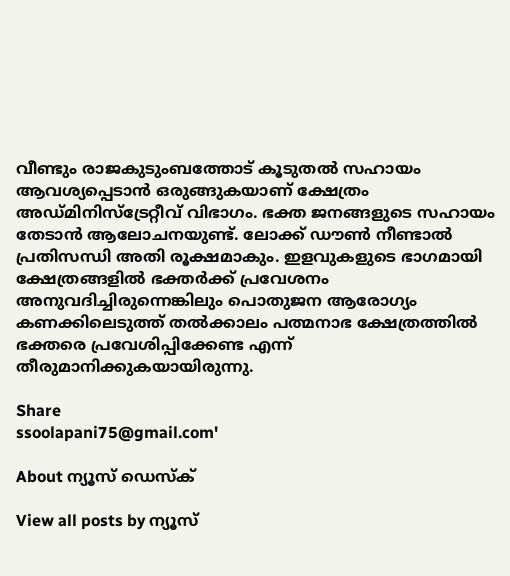വീണ്ടും രാജകുടുംബത്തോട് കൂടുതല്‍ സഹായം ആവശ്യപ്പെടാന്‍ ഒരുങ്ങുകയാണ് ക്ഷേത്രം അഡ്മിനിസ്‌ട്രേറ്റീവ് വിഭാഗം. ഭക്ത ജനങ്ങളുടെ സഹായം തേടാന്‍ ആലോചനയുണ്ട്. ലോക്ക് ഡൗണ്‍ നീണ്ടാല്‍ പ്രതിസന്ധി അതി രൂക്ഷമാകും. ഇളവുകളുടെ ഭാഗമായി ക്ഷേത്രങ്ങളില്‍ ഭക്തര്‍ക്ക് പ്രവേശനം അനുവദിച്ചിരുന്നെങ്കിലും പൊതുജന ആരോഗ്യം കണക്കിലെടുത്ത് തല്‍ക്കാലം പത്മനാഭ ക്ഷേത്രത്തില്‍ ഭക്തരെ പ്രവേശിപ്പിക്കേണ്ട എന്ന് തീരുമാനിക്കുകയായിരുന്നു.

Share
ssoolapani75@gmail.com'

About ന്യൂസ് ഡെസ്ക്

View all posts by ന്യൂസ്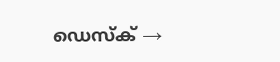ഡെസ്ക് →